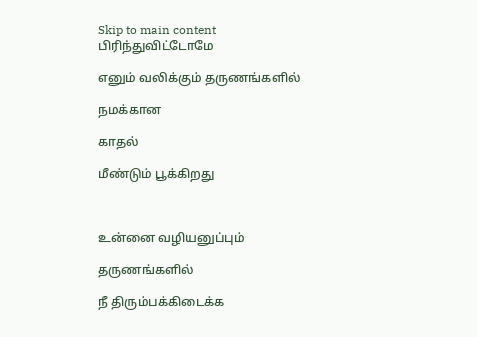Skip to main content
பிரிந்துவிட்டோமே

எனும் வலிக்கும் தருணங்களில்

நமக்கான

காதல்

மீண்டும் பூக்கிறது



உன்னை வழியனுப்பும்

தருணங்களில்

நீ திரும்பக்கிடைக்க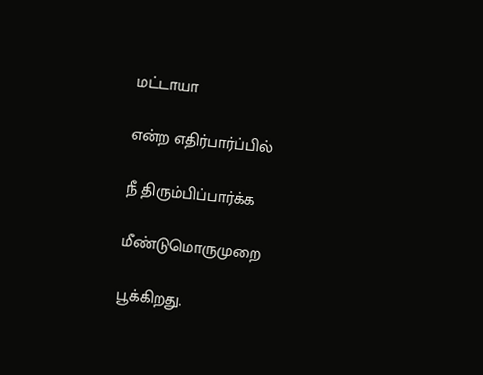மட்டாயா

என்ற எதிர்பார்ப்பில்

நீ திரும்பிப்பார்க்க

மீண்டுமொருமுறை

பூக்கிறது.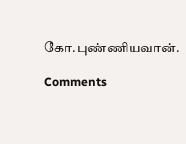கோ.புண்ணியவான்.

Comments